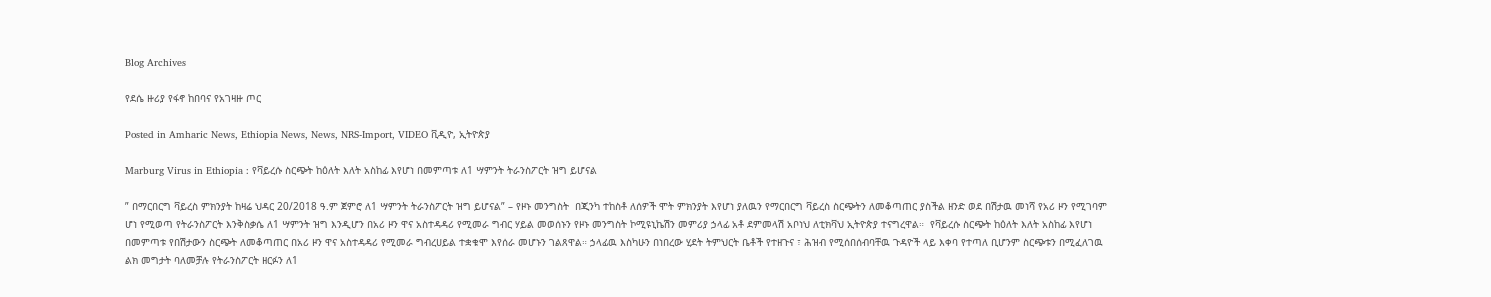Blog Archives

የደሴ ዙሪያ የፋኖ ከበባና የአገዛዙ ጦር

Posted in Amharic News, Ethiopia News, News, NRS-Import, VIDEO ቪዲዮ, ኢትዮጵያ

Marburg Virus in Ethiopia : የቫይረሱ ስርጭት ከዕለት እለት አስከፊ እየሆነ በመምጣቱ ለ1 ሣምንት ትራንስፖርት ዝግ ይሆናል

” በማርበርግ ቫይረስ ምክንያት ከዛሬ ህዳር 20/2018 ዓ.ም ጀምሮ ለ1 ሣምንት ትራንስፖርት ዝግ ይሆናል” – የዞኑ መንግስት  በጂንካ ተከስቶ ለሰዎች ሞት ምክንያት እየሆነ ያለዉን የማርበርግ ቫይረስ ስርጭትን ለመቆጣጠር ያስችል ዘንድ ወደ በሽታዉ መነሻ የአሪ ዞን የሚገባም ሆነ የሚወጣ የትራንስፖርት እንቅስቃሴ ለ1 ሣምንት ዝግ እንዲሆን በአሪ ዞን ዋና አስተዳዳሪ የሚመራ ግብር ሃይል መወሰኑን የዞኑ መንግስት ኮሚዩኒኬሽን መምሪያ ኃላፊ አቶ ደምመላሽ አቦነህ ለቲክቫህ ኢትዮጵያ ተናግረዋል።  የቫይረሱ ስርጭት ከዕለት እለት አስከፊ እየሆነ በመምጣቱ የበሽታውን ስርጭት ለመቆጣጠር በአሪ ዞን ዋና አስተዳዳሪ የሚመራ ግብረሀይል ተቋቁሞ እየሰራ መሆኑን ገልጸዋል። ኃላፊዉ እስካሁን በነበረው ሂደት ትምህርት ቤቶች የተዘጉና ፣ ሕዝብ የሚሰበሰብባቸዉ ጉዳዮች ላይ እቀባ የተጣለ ቢሆንም ስርጭቱን በሚፈለገዉ ልክ መግታት ባለመቻሉ የትራንስፖርት ዘርፉን ለ1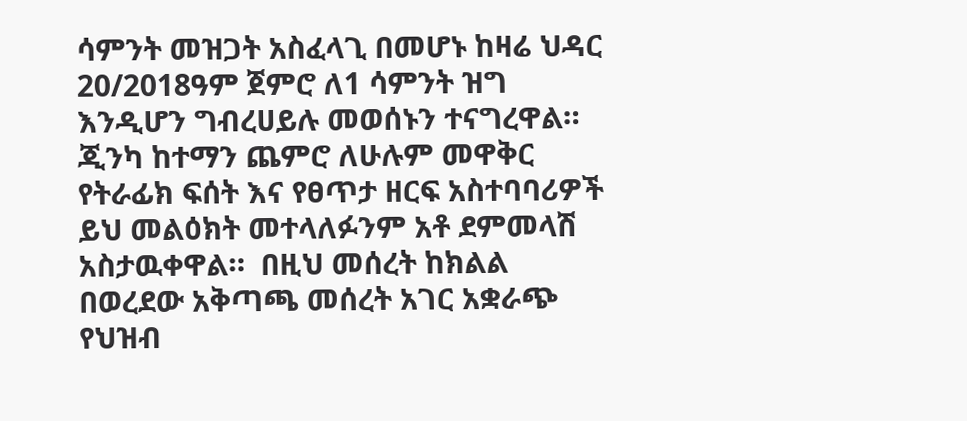ሳምንት መዝጋት አስፈላጊ በመሆኑ ከዛሬ ህዳር 20/2018ዓም ጀምሮ ለ1 ሳምንት ዝግ እንዲሆን ግብረሀይሉ መወሰኑን ተናግረዋል።  ጂንካ ከተማን ጨምሮ ለሁሉም መዋቅር የትራፊክ ፍሰት እና የፀጥታ ዘርፍ አስተባባሪዎች ይህ መልዕክት መተላለፉንም አቶ ደምመላሽ አስታዉቀዋል።  በዚህ መሰረት ከክልል በወረደው አቅጣጫ መሰረት አገር አቋራጭ የህዝብ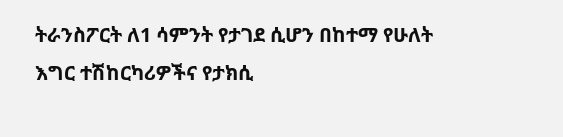ትራንስፖርት ለ1 ሳምንት የታገደ ሲሆን በከተማ የሁለት እግር ተሽከርካሪዎችና የታክሲ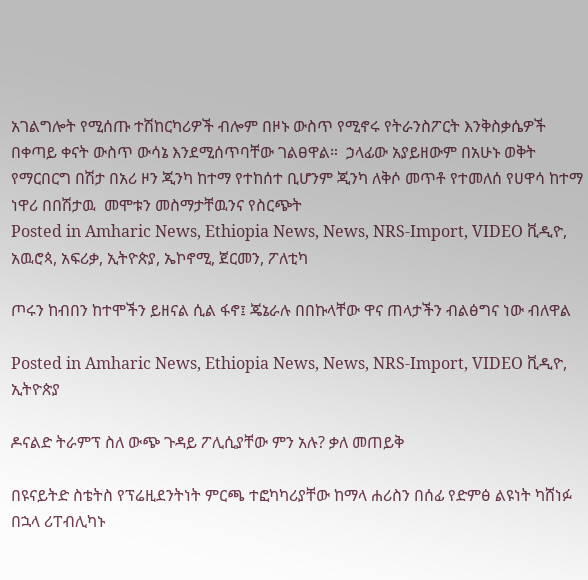አገልግሎት የሚሰጡ ተሽከርካሪዎች ብሎም በዞኑ ውስጥ የሚኖሩ የትራንስፖርት እንቅስቃሴዎች በቀጣይ ቀናት ውስጥ ውሳኔ እንደሚሰጥባቸው ገልፀዋል።  ኃላፊው አያይዘውም በአሁኑ ወቅት የማርበርግ በሽታ በአሪ ዞን ጂንካ ከተማ የተከሰተ ቢሆንም ጂንካ ለቅሶ መጥቶ የተመለሰ የሀዋሳ ከተማ ነዋሪ በበሽታዉ  መሞቱን መስማታቸዉንና የስርጭት
Posted in Amharic News, Ethiopia News, News, NRS-Import, VIDEO ቪዲዮ, አዉሮጳ, አፍሪቃ, ኢትዮጵያ, ኤኮኖሚ, ጀርመን, ፖለቲካ

ጦሩን ከብበን ከተሞችን ይዘናል ሲል ፋኖ፤ ጄኔራሉ በበኩላቸው ዋና ጠላታችን ብልፅግና ነው ብለዋል

Posted in Amharic News, Ethiopia News, News, NRS-Import, VIDEO ቪዲዮ, ኢትዮጵያ

ዶናልድ ትራምፕ ስለ ውጭ ጉዳይ ፖሊሲያቸው ምን አሉ? ቃለ መጠይቅ

በዩናይትድ ስቴትስ የፕሬዚደንትነት ምርጫ ተፎካካሪያቸው ከማላ ሐሪስን በሰፊ የድምፅ ልዩነት ካሸነፉ በኋላ ሪፐብሊካኑ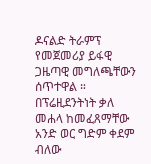ዶናልድ ትራምፕ የመጀመሪያ ይፋዊ ጋዜጣዊ መግለጫቸውን ሰጥተዋል ። በፕሬዚደንትነት ቃለ መሐላ ከመፈጸማቸው አንድ ወር ግድም ቀደም ብለው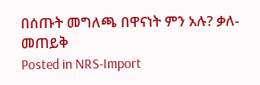በሰጡት መግለጫ በዋናነት ምን አሉ? ቃለ-መጠይቅ
Posted in NRS-Import